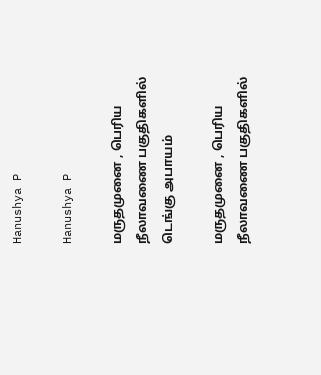Hanushya P

Hanushya P

மருதமுனை , பெரிய நீலாவணை பகுதிகளில்  டெங்கு அபாயம்

மருதமுனை , பெரிய நீலாவணை பகுதிகளில்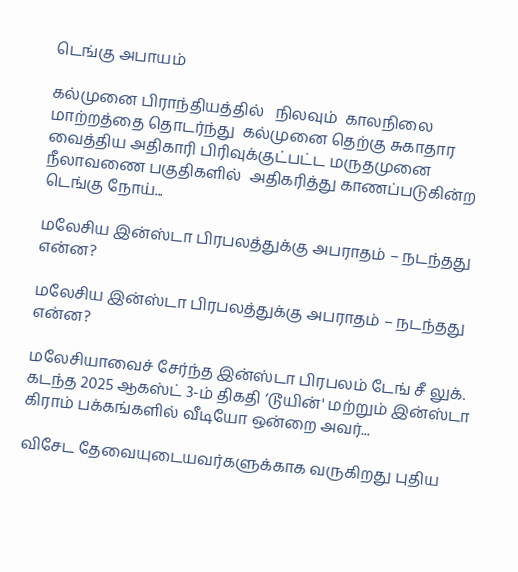டெங்கு அபாயம்

கல்முனை பிராந்தியத்தில்   நிலவும்  காலநிலை மாற்றத்தை தொடர்ந்து  கல்முனை தெற்கு சுகாதார வைத்திய அதிகாரி பிரிவுக்குட்பட்ட மருதமுனை  நீலாவணை பகுதிகளில்  அதிகரித்து காணப்படுகின்ற டெங்கு நோய்...

மலேசிய இன்ஸ்டா பிரபலத்துக்கு அபராதம் – நடந்தது என்ன?

மலேசிய இன்ஸ்டா பிரபலத்துக்கு அபராதம் – நடந்தது என்ன?

மலேசியாவைச் சேர்ந்த இன்ஸ்டா பிரபலம் டேங் சீ லுக். கடந்த 2025 ஆகஸ்ட் 3-ம் திகதி ‘டூயின்' மற்றும் இன்ஸ்டா கிராம் பக்கங்களில் வீடியோ ஒன்றை அவர்...

விசேட தேவையுடையவர்களுக்காக வருகிறது புதிய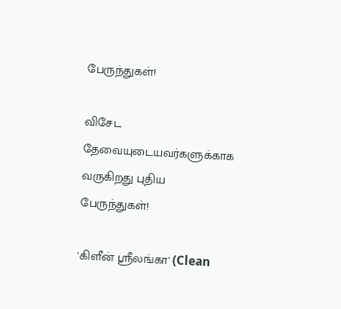பேருந்துகள்!

விசேட தேவையுடையவர்களுக்காக வருகிறது புதிய பேருந்துகள்!

'கிளீன் ஸ்ரீலங்கா' (Clean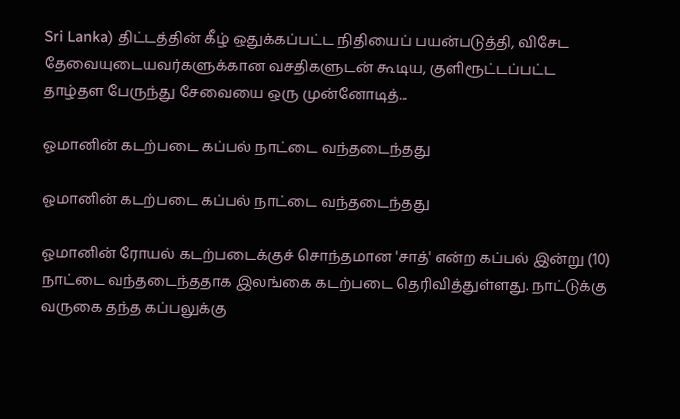Sri Lanka) திட்டத்தின் கீழ் ஒதுக்கப்பட்ட நிதியைப் பயன்படுத்தி, விசேட தேவையுடையவர்களுக்கான வசதிகளுடன் கூடிய, குளிரூட்டப்பட்ட தாழ்தள பேருந்து சேவையை ஒரு முன்னோடித்...

ஓமானின் கடற்படை கப்பல் நாட்டை வந்தடைந்தது

ஓமானின் கடற்படை கப்பல் நாட்டை வந்தடைந்தது

ஓமானின் ரோயல் கடற்படைக்குச் சொந்தமான 'சாத்' என்ற கப்பல் இன்று (10) நாட்டை வந்தடைந்ததாக இலங்கை கடற்படை தெரிவித்துள்ளது. நாட்டுக்கு வருகை தந்த கப்பலுக்கு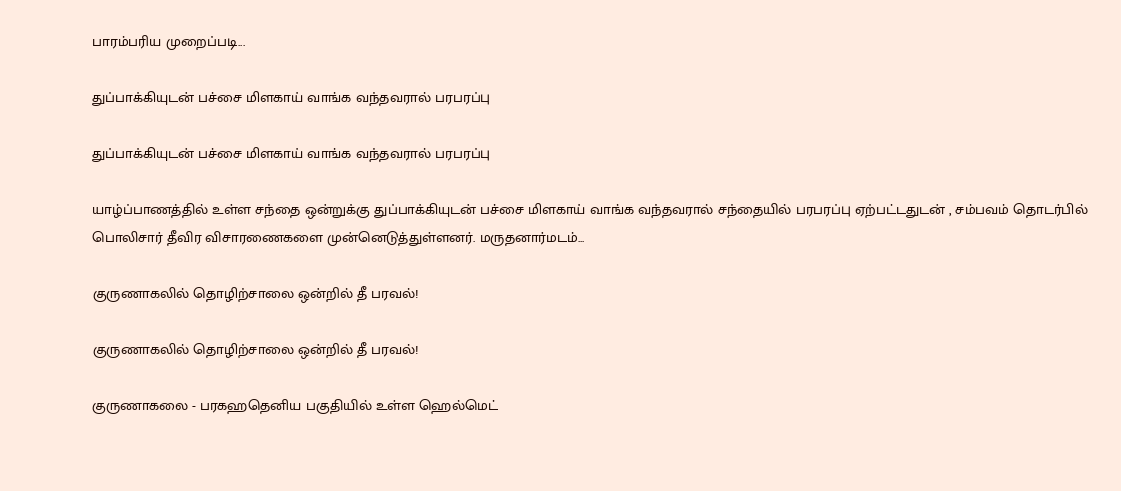பாரம்பரிய முறைப்படி...

துப்பாக்கியுடன் பச்சை மிளகாய் வாங்க வந்தவரால் பரபரப்பு

துப்பாக்கியுடன் பச்சை மிளகாய் வாங்க வந்தவரால் பரபரப்பு

யாழ்ப்பாணத்தில் உள்ள சந்தை ஒன்றுக்கு துப்பாக்கியுடன் பச்சை மிளகாய் வாங்க வந்தவரால் சந்தையில் பரபரப்பு ஏற்பட்டதுடன் , சம்பவம் தொடர்பில் பொலிசார் தீவிர விசாரணைகளை முன்னெடுத்துள்ளனர். மருதனார்மடம்...

குருணாகலில் தொழிற்சாலை ஒன்றில் தீ பரவல்!

குருணாகலில் தொழிற்சாலை ஒன்றில் தீ பரவல்!

குருணாகலை - பரகஹதெனிய பகுதியில் உள்ள ஹெல்மெட்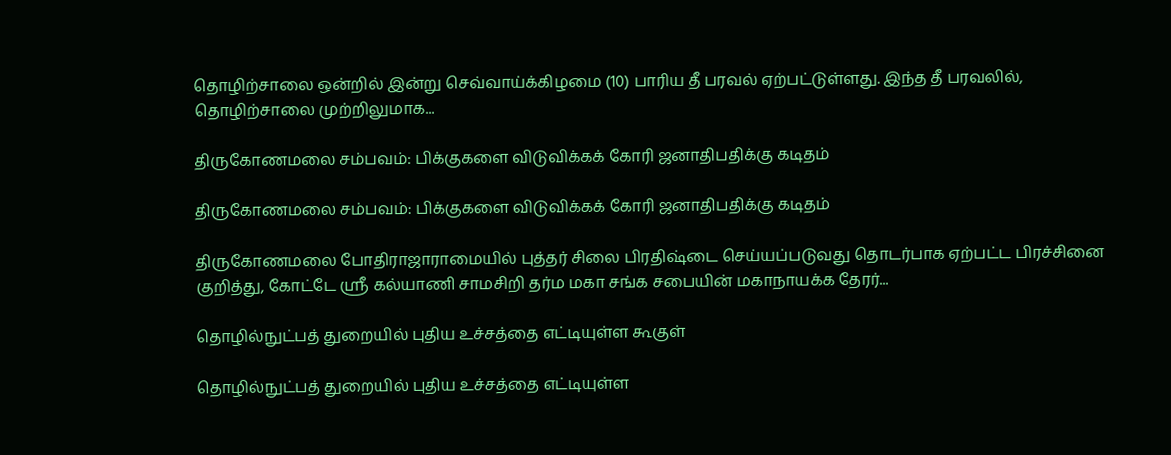தொழிற்சாலை ஒன்றில் இன்று செவ்வாய்க்கிழமை (10) பாரிய தீ பரவல் ஏற்பட்டுள்ளது. இந்த தீ பரவலில்,  தொழிற்சாலை முற்றிலுமாக...

திருகோணமலை சம்பவம்: பிக்குகளை விடுவிக்கக் கோரி ஜனாதிபதிக்கு கடிதம்

திருகோணமலை சம்பவம்: பிக்குகளை விடுவிக்கக் கோரி ஜனாதிபதிக்கு கடிதம்

திருகோணமலை போதிராஜாராமையில் புத்தர் சிலை பிரதிஷ்டை செய்யப்படுவது தொடர்பாக ஏற்பட்ட பிரச்சினை குறித்து, கோட்டே ஸ்ரீ கல்யாணி சாமசிறி தர்ம மகா சங்க சபையின் மகாநாயக்க தேரர்...

தொழில்நுட்பத் துறையில் புதிய உச்சத்தை எட்டியுள்ள கூகுள்

தொழில்நுட்பத் துறையில் புதிய உச்சத்தை எட்டியுள்ள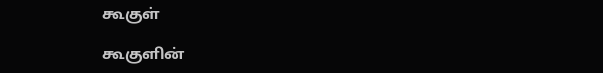கூகுள்

கூகுளின்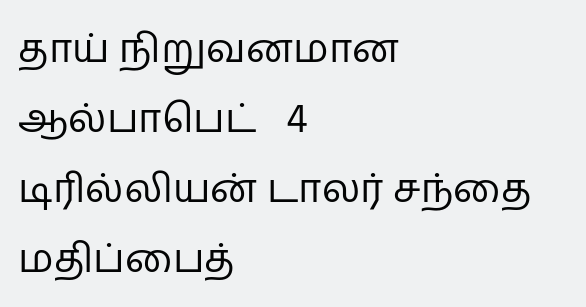தாய் நிறுவனமான ஆல்பாபெட்   4 டிரில்லியன் டாலர் சந்தை மதிப்பைத்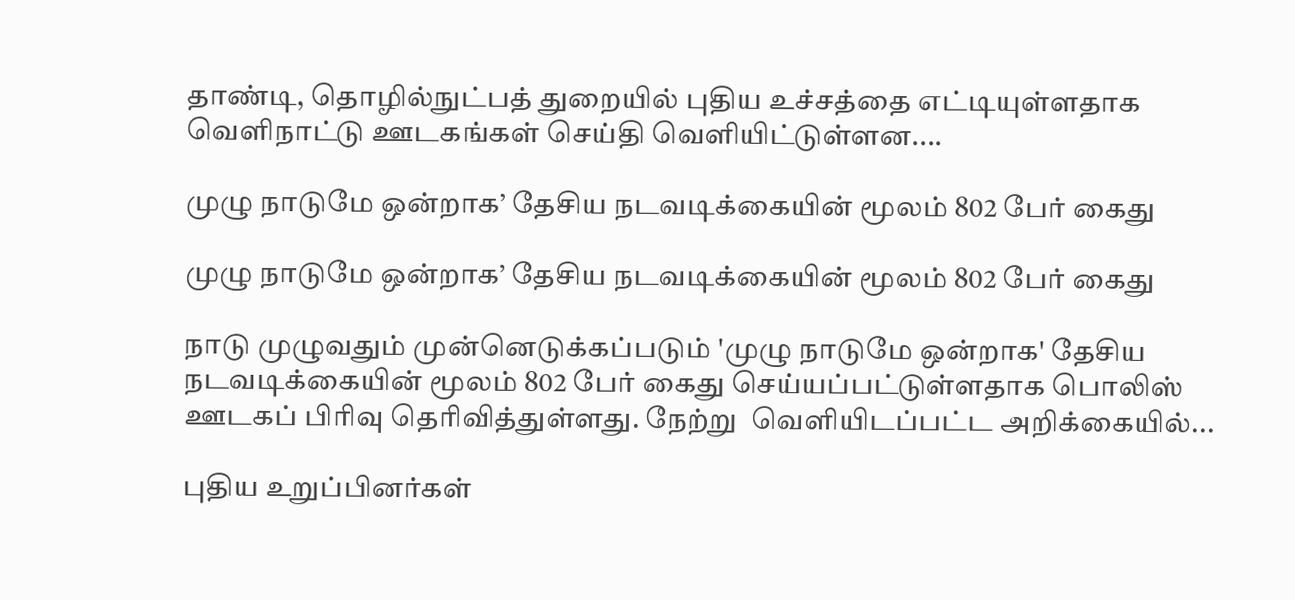தாண்டி, தொழில்நுட்பத் துறையில் புதிய உச்சத்தை எட்டியுள்ளதாக வெளிநாட்டு ஊடகங்கள் செய்தி வெளியிட்டுள்ளன....

முழு நாடுமே ஒன்றாக’ தேசிய நடவடிக்கையின் மூலம் 802 பேர் கைது

முழு நாடுமே ஒன்றாக’ தேசிய நடவடிக்கையின் மூலம் 802 பேர் கைது

நாடு முழுவதும் முன்னெடுக்கப்படும் 'முழு நாடுமே ஒன்றாக' தேசிய நடவடிக்கையின் மூலம் 802 பேர் கைது செய்யப்பட்டுள்ளதாக பொலிஸ் ஊடகப் பிரிவு தெரிவித்துள்ளது. நேற்று  வெளியிடப்பட்ட அறிக்கையில்...

புதிய உறுப்பினர்கள்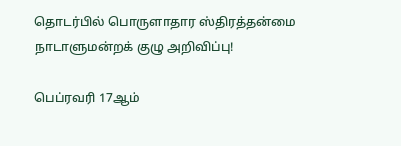தொடர்பில் பொருளாதார ஸ்திரத்தன்மை நாடாளுமன்றக் குழு அறிவிப்பு!

பெப்ரவரி 17ஆம்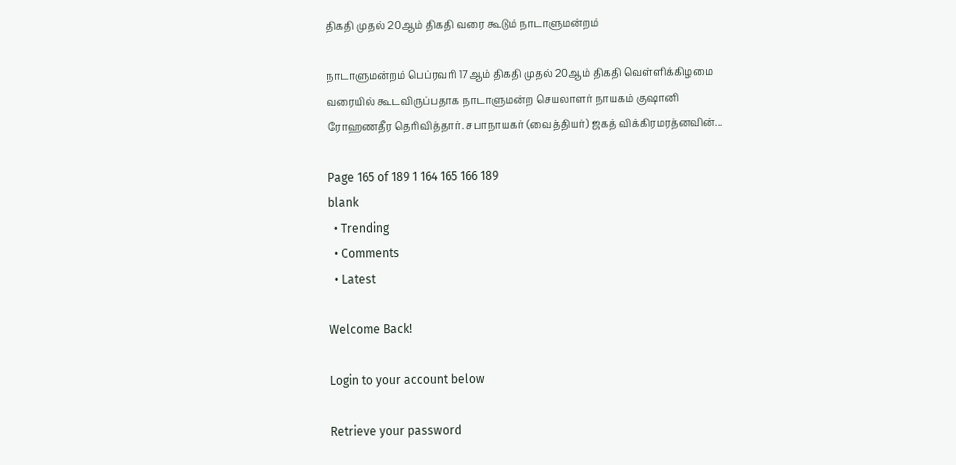திகதி முதல் 20ஆம் திகதி வரை கூடும் நாடாளுமன்றம்

நாடாளுமன்றம் பெப்ரவரி 17ஆம் திகதி முதல் 20ஆம் திகதி வெள்ளிக்கிழமை வரையில் கூடவிருப்பதாக நாடாளுமன்ற செயலாளர் நாயகம் குஷானி ரோஹணதீர தெரிவித்தார். சபாநாயகர் (வைத்தியர்) ஜகத் விக்கிரமரத்னவின்...

Page 165 of 189 1 164 165 166 189
blank
  • Trending
  • Comments
  • Latest

Welcome Back!

Login to your account below

Retrieve your password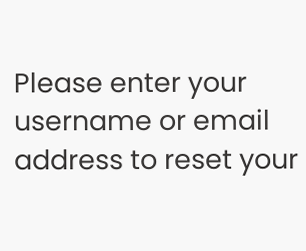Please enter your username or email address to reset your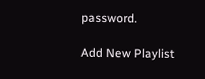password.

Add New Playlist